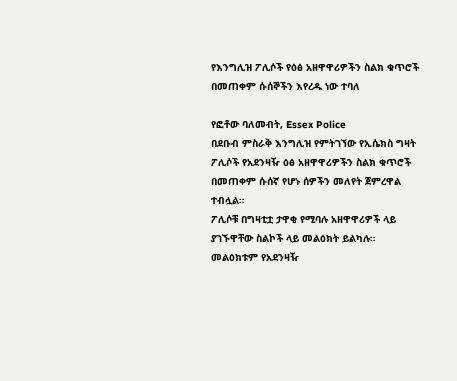የእንግሊዝ ፖሊሶች የዕፅ አዘዋዋሪዎችን ስልክ ቁጥሮች በመጠቀም ሱሰኞችን እየረዱ ነው ተባለ

የፎቶው ባለመብት, Essex Police
በደቡብ ምስራቅ እንግሊዝ የምትገኘው የኢሴክስ ግዛት ፖሊሶች የአደንዛዥ ዕፅ አዘዋዋሪዎችን ስልክ ቁጥሮች በመጠቀም ሱሰኛ የሆኑ ሰዎችን መለየት ጀምረዋል ተብሏል።
ፖሊሶቹ በግዛቲቷ ታዋቂ የሚባሉ አዘዋዋሪዎች ላይ ያገኙዋቸው ስልኮች ላይ መልዕክት ይልካሉ።
መልዕክቱም የአደንዛዥ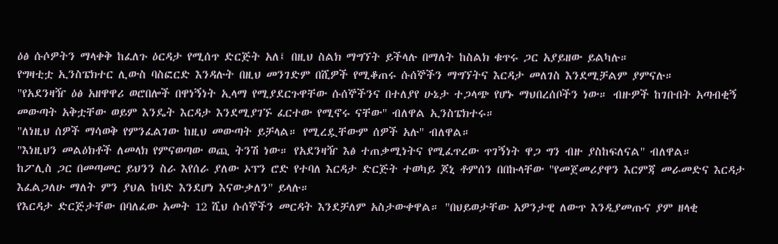ዕፅ ሱሶዎትን ማላቀቅ ከፈለጉ ዕርዳታ የሚሰጥ ድርጅት አለ፤ በዚህ ስልክ ማግኘት ይችላሉ በማለት ከስልክ ቁጥሩ ጋር አያይዘው ይልካሉ።
የግዛቲቷ ኢንስፔክተር ሊውስ ባስፎርድ እንዳሉት በዚህ መንገድም በሺዎች የሚቆጠሩ ሱሰኞችን ማግኘትና እርዳታ መለገስ እንደሚቻልም ያምናሉ።
"የአደንዛዥ ዕፅ አዘዋዋሪ ወሮበሎች በዋነኝነት ኢላማ የሚያደርጉዋቸው ሱሰኞችንና በተለያየ ሁኔታ ተጋላጭ የሆኑ ማህበረሰቦችን ነው። ብዙዎች ከገቡበት አጣብቂኝ መውጣት አቅቷቸው ወይም እንዴት እርዳታ እንደሚያገኙ ፈርተው የሚኖሩ ናቸው" ብለዋል ኢንስፔክተሩ።
"ለነዚህ ሰዎች ማሳወቅ የምንፈልገው ከዚህ መውጣት ይቻላል። የሚረዷቸውም ሰዎች አሉ" ብለዋል።
"እነዚህን መልዕክቶች ለመላክ የምናወጣው ወጪ ትንሽ ነው። የአደንዛዥ እፅ ተጠቃሚነትና የሚፈጥረው ጥገኝነት ዋጋ ግን ብዙ ያስከፍለናል" ብለዋል።
ከፖሊስ ጋር በመጣመር ይህንን ስራ እየሰራ ያለው ኦፕን ሮድ የተባለ እርዳታ ድርጅት ተወካይ ጆኒ ቶምሰን በበኩላቸው "የመጀመሪያዋን እርምጃ መራመድና እርዳታ እፈልጋለሁ ማለት ምን ያህል ከባድ እንደሆነ እናውቃለን" ይላሉ።
የእርዳታ ድርጅታቸው በባለፈው አመት 12 ሺህ ሱሰኞችን መርዳት እንደቻለም አስታውቀዋል። "በህይወታቸው አዎንታዊ ለውጥ እንዲያመጡና ያም ዘላቂ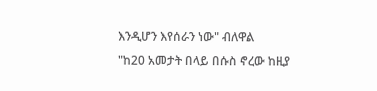እንዲሆን እየሰራን ነው" ብለዋል
"ከ20 አመታት በላይ በሱስ ኖረው ከዚያ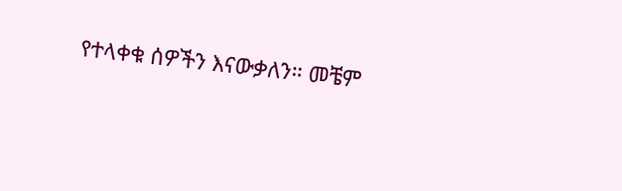የተላቀቁ ሰዎችን እናውቃለን። መቼም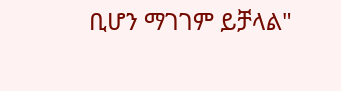ቢሆን ማገገም ይቻላል"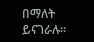በማለት ይናገራሉ።